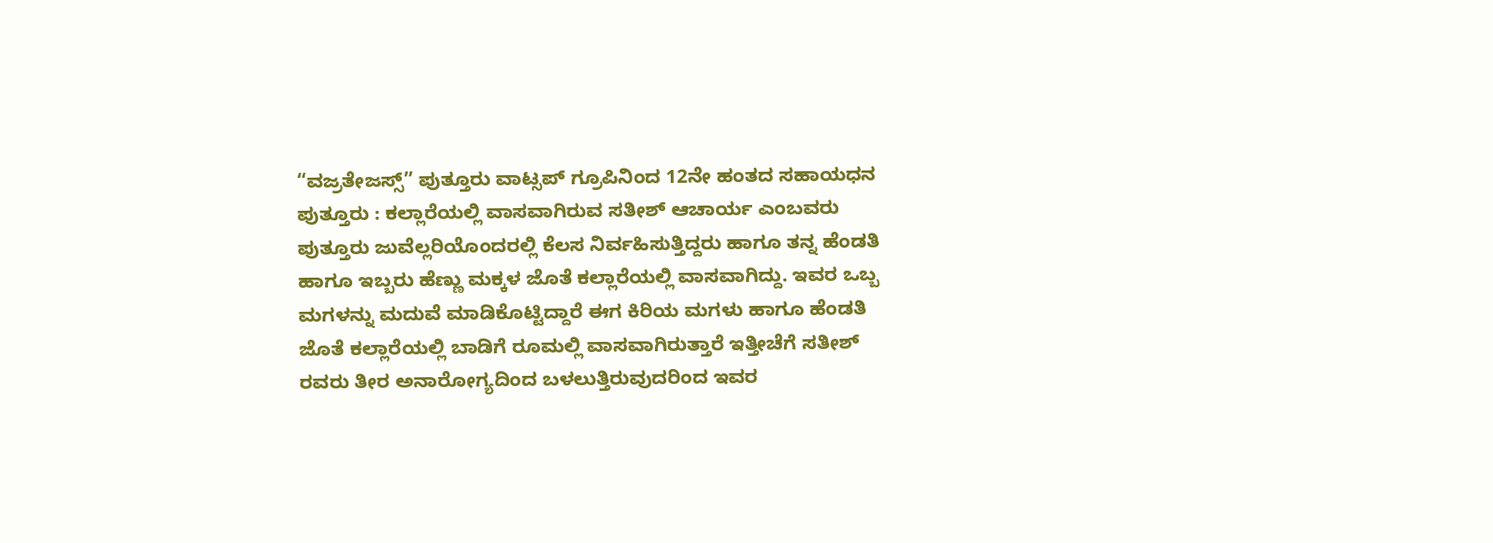“ವಜ್ರತೇಜಸ್ಸ್” ಪುತ್ತೂರು ವಾಟ್ಸಪ್ ಗ್ರೂಪಿನಿಂದ 12ನೇ ಹಂತದ ಸಹಾಯಧನ
ಪುತ್ತೂರು : ಕಲ್ಲಾರೆಯಲ್ಲಿ ವಾಸವಾಗಿರುವ ಸತೀಶ್ ಆಚಾರ್ಯ ಎಂಬವರು ಪುತ್ತೂರು ಜುವೆಲ್ಲರಿಯೊಂದರಲ್ಲಿ ಕೆಲಸ ನಿರ್ವಹಿಸುತ್ತಿದ್ದರು ಹಾಗೂ ತನ್ನ ಹೆಂಡತಿ ಹಾಗೂ ಇಬ್ಬರು ಹೆಣ್ಣು ಮಕ್ಕಳ ಜೊತೆ ಕಲ್ಲಾರೆಯಲ್ಲಿ ವಾಸವಾಗಿದ್ದು. ಇವರ ಒಬ್ಬ ಮಗಳನ್ನು ಮದುವೆ ಮಾಡಿಕೊಟ್ಟಿದ್ದಾರೆ ಈಗ ಕಿರಿಯ ಮಗಳು ಹಾಗೂ ಹೆಂಡತಿ ಜೊತೆ ಕಲ್ಲಾರೆಯಲ್ಲಿ ಬಾಡಿಗೆ ರೂಮಲ್ಲಿ ವಾಸವಾಗಿರುತ್ತಾರೆ ಇತ್ತೀಚೆಗೆ ಸತೀಶ್ ರವರು ತೀರ ಅನಾರೋಗ್ಯದಿಂದ ಬಳಲುತ್ತಿರುವುದರಿಂದ ಇವರ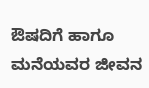ಔಷದಿಗೆ ಹಾಗೂ ಮನೆಯವರ ಜೀವನ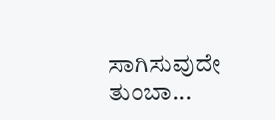ಸಾಗಿಸುವುದೇ ತುಂಬಾ...